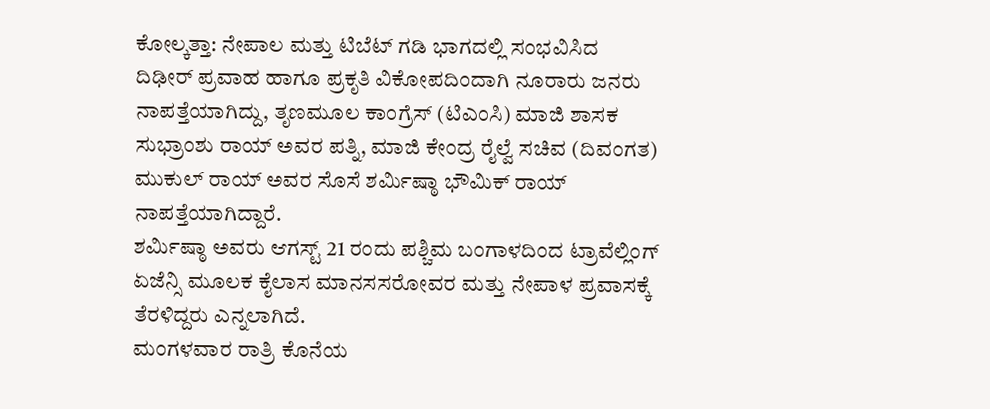ಕೋಲ್ಕತ್ತಾ: ನೇಪಾಲ ಮತ್ತು ಟಿಬೆಟ್ ಗಡಿ ಭಾಗದಲ್ಲಿ ಸಂಭವಿಸಿದ ದಿಢೀರ್ ಪ್ರವಾಹ ಹಾಗೂ ಪ್ರಕೃತಿ ವಿಕೋಪದಿಂದಾಗಿ ನೂರಾರು ಜನರು ನಾಪತ್ತೆಯಾಗಿದ್ದು, ತೃಣಮೂಲ ಕಾಂಗ್ರೆಸ್ (ಟಿಎಂಸಿ) ಮಾಜಿ ಶಾಸಕ ಸುಭ್ರಾಂಶು ರಾಯ್ ಅವರ ಪತ್ನಿ, ಮಾಜಿ ಕೇಂದ್ರ ರೈಲ್ವೆ ಸಚಿವ (ದಿವಂಗತ) ಮುಕುಲ್ ರಾಯ್ ಅವರ ಸೊಸೆ ಶರ್ಮಿಷ್ಠಾ ಭೌಮಿಕ್ ರಾಯ್ ನಾಪತ್ತೆಯಾಗಿದ್ದಾರೆ.
ಶರ್ಮಿಷ್ಠಾ ಅವರು ಆಗಸ್ಟ್ 21 ರಂದು ಪಶ್ಚಿಮ ಬಂಗಾಳದಿಂದ ಟ್ರಾವೆಲ್ಲಿಂಗ್ ಏಜೆನ್ಸಿ ಮೂಲಕ ಕೈಲಾಸ ಮಾನಸಸರೋವರ ಮತ್ತು ನೇಪಾಳ ಪ್ರವಾಸಕ್ಕೆ ತೆರಳಿದ್ದರು ಎನ್ನಲಾಗಿದೆ.
ಮಂಗಳವಾರ ರಾತ್ರಿ ಕೊನೆಯ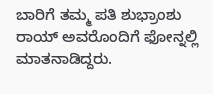ಬಾರಿಗೆ ತಮ್ಮ ಪತಿ ಶುಭ್ರಾಂಶು ರಾಯ್ ಅವರೊಂದಿಗೆ ಫೋನ್ನಲ್ಲಿ ಮಾತನಾಡಿದ್ದರು.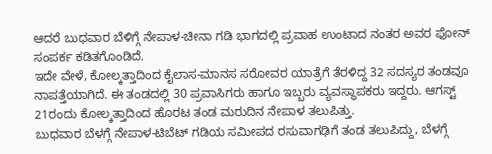ಆದರೆ ಬುಧವಾರ ಬೆಳಿಗ್ಗೆ ನೇಪಾಳ-ಚೀನಾ ಗಡಿ ಭಾಗದಲ್ಲಿ ಪ್ರವಾಹ ಉಂಟಾದ ನಂತರ ಅವರ ಫೋನ್ ಸಂಪರ್ಕ ಕಡಿತಗೊಂಡಿದೆ.
ಇದೇ ವೇಳೆ, ಕೋಲ್ಕತ್ತಾದಿಂದ ಕೈಲಾಸ-ಮಾನಸ ಸರೋವರ ಯಾತ್ರೆಗೆ ತೆರಳಿದ್ದ 32 ಸದಸ್ಯರ ತಂಡವೂ ನಾಪತ್ತೆಯಾಗಿದೆ. ಈ ತಂಡದಲ್ಲಿ 30 ಪ್ರವಾಸಿಗರು ಹಾಗೂ ಇಬ್ಬರು ವ್ಯವಸ್ಥಾಪಕರು ಇದ್ದರು. ಆಗಸ್ಟ್ 21ರಂದು ಕೋಲ್ಕತ್ತಾದಿಂದ ಹೊರಟ ತಂಡ ಮರುದಿನ ನೇಪಾಳ ತಲುಪಿತ್ತು.
ಬುಧವಾರ ಬೆಳಗ್ಗೆ ನೇಪಾಳ-ಟಿಬೆಟ್ ಗಡಿಯ ಸಮೀಪದ ರಸುವಾಗಢಿಗೆ ತಂಡ ತಲುಪಿದ್ದು, ಬೆಳಗ್ಗೆ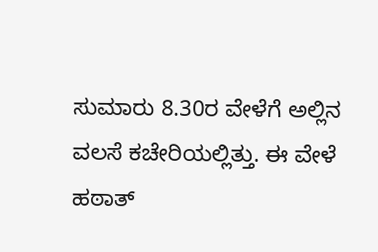ಸುಮಾರು 8.30ರ ವೇಳೆಗೆ ಅಲ್ಲಿನ ವಲಸೆ ಕಚೇರಿಯಲ್ಲಿತ್ತು. ಈ ವೇಳೆ ಹಠಾತ್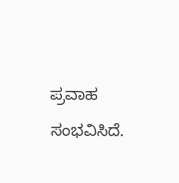ಪ್ರವಾಹ ಸಂಭವಿಸಿದೆ.